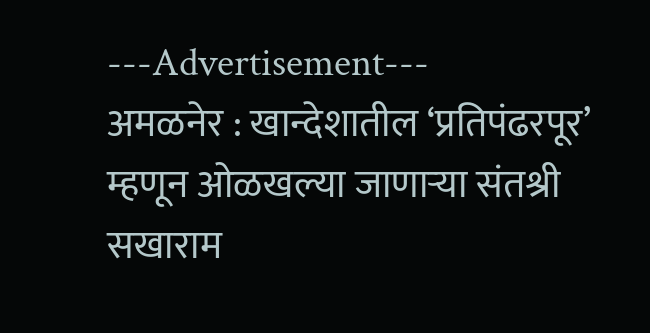---Advertisement---
अमळनेर : खान्देशातील ‘प्रतिपंढरपूर’ म्हणून ओळखल्या जाणाऱ्या संतश्री सखाराम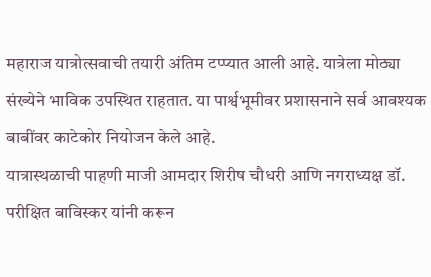महाराज यात्रोत्सवाची तयारी अंतिम टप्प्यात आली आहे. यात्रेला मोठ्या संख्येने भाविक उपस्थित राहतात. या पार्श्वभूमीवर प्रशासनाने सर्व आवश्यक बाबींवर काटेकोर नियोजन केले आहे.
यात्रास्थळाची पाहणी माजी आमदार शिरीष चौधरी आणि नगराध्यक्ष डॉ. परीक्षित बाविस्कर यांनी करून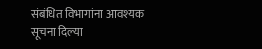संबंधित विभागांना आवश्यक सूचना दिल्या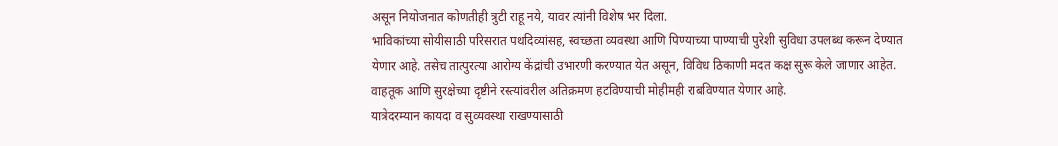असून नियोजनात कोणतीही त्रुटी राहू नये, यावर त्यांनी विशेष भर दिला.
भाविकांच्या सोयीसाठी परिसरात पथदिव्यांसह, स्वच्छता व्यवस्था आणि पिण्याच्या पाण्याची पुरेशी सुविधा उपलब्ध करून देण्यात येणार आहे. तसेच तात्पुरत्या आरोग्य केंद्रांची उभारणी करण्यात येत असून, विविध ठिकाणी मदत कक्ष सुरू केले जाणार आहेत. वाहतूक आणि सुरक्षेच्या दृष्टीने रस्त्यांवरील अतिक्रमण हटविण्याची मोहीमही राबविण्यात येणार आहे.
यात्रेदरम्यान कायदा व सुव्यवस्था राखण्यासाठी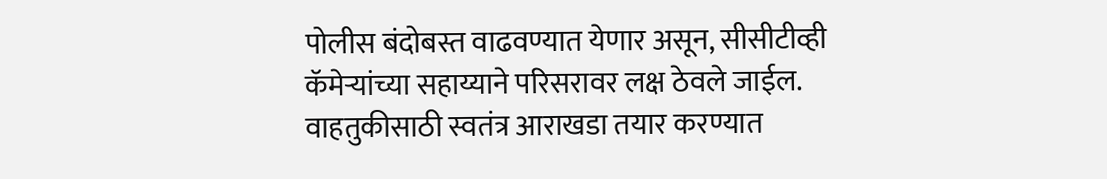पोलीस बंदोबस्त वाढवण्यात येणार असून, सीसीटीव्ही कॅमेऱ्यांच्या सहाय्याने परिसरावर लक्ष ठेवले जाईल. वाहतुकीसाठी स्वतंत्र आराखडा तयार करण्यात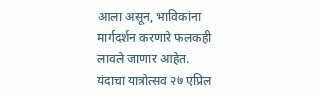आला असून, भाविकांना मार्गदर्शन करणारे फलकही लावले जाणार आहेत.
यंदाचा यात्रोत्सव २७ एप्रिल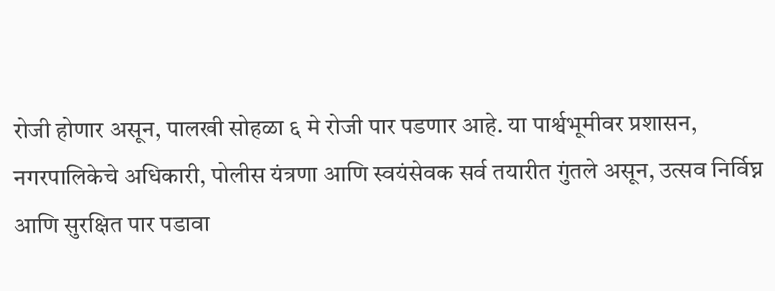रोजी होणार असून, पालखी सोहळा ६ मे रोजी पार पडणार आहे. या पार्श्वभूमीवर प्रशासन, नगरपालिकेचे अधिकारी, पोलीस यंत्रणा आणि स्वयंसेवक सर्व तयारीत गुंतले असून, उत्सव निर्विघ्न आणि सुरक्षित पार पडावा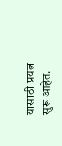यासाठी प्रयत्न सुरू आहेत.